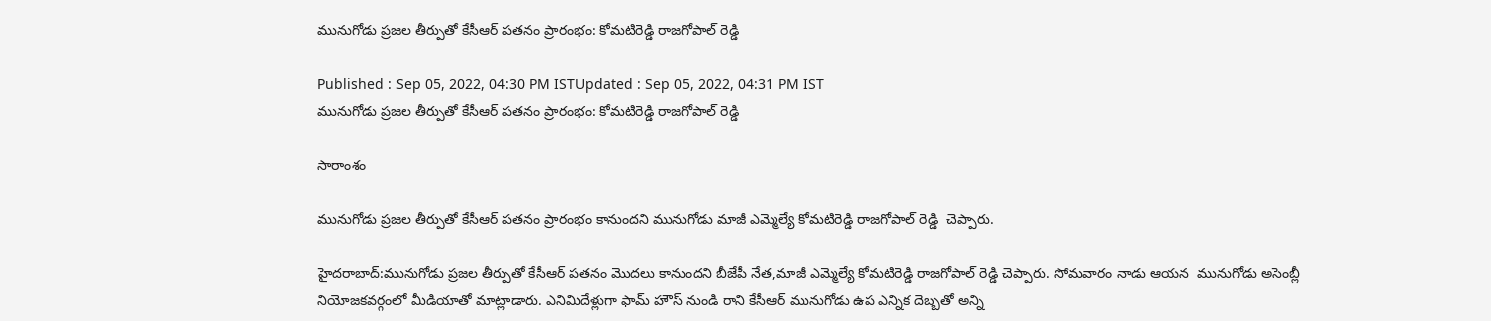మునుగోడు ప్రజల తీర్పుతో కేసీఆర్ పతనం ప్రారంభం: కోమటిరెడ్డి రాజగోపాల్ రెడ్డి

Published : Sep 05, 2022, 04:30 PM ISTUpdated : Sep 05, 2022, 04:31 PM IST
మునుగోడు ప్రజల తీర్పుతో కేసీఆర్ పతనం ప్రారంభం: కోమటిరెడ్డి రాజగోపాల్ రెడ్డి

సారాంశం

మునుగోడు ప్రజల తీర్పుతో కేసీఆర్ పతనం ప్రారంభం కానుందని మునుగోడు మాజీ ఎమ్మెల్యే కోమటిరెడ్డి రాజగోపాల్ రెడ్డి  చెప్పారు.

హైదరాబాద్:మునుగోడు ప్రజల తీర్పుతో కేసీఆర్ పతనం మొదలు కానుందని బీజేపీ నేత,మాజీ ఎమ్మెల్యే కోమటిరెడ్డి రాజగోపాల్ రెడ్డి చెప్పారు. సోమవారం నాడు ఆయన  మునుగోడు అసెంబ్లీ నియోజకవర్గంలో మీడియాతో మాట్లాడారు. ఎనిమిదేళ్లుగా ఫామ్ హౌస్ నుండి రాని కేసీఆర్ మునుగోడు ఉప ఎన్నిక దెబ్బతో అన్ని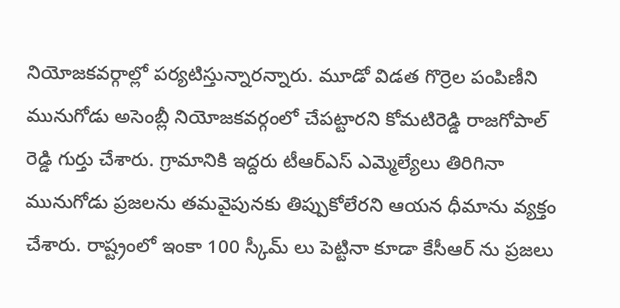నియోజకవర్గాల్లో పర్యటిస్తున్నారన్నారు. మూడో విడత గొర్రెల పంపిణీని మునుగోడు అసెంబ్లీ నియోజకవర్గంలో చేపట్టారని కోమటిరెడ్డి రాజగోపాల్ రెడ్డి గుర్తు చేశారు. గ్రామానికి ఇద్దరు టీఆర్ఎస్ ఎమ్మెల్యేలు తిరిగినా మునుగోడు ప్రజలను తమవైపునకు తిప్పుకోలేరని ఆయన ధీమాను వ్యక్తం చేశారు. రాష్ట్రంలో ఇంకా 100 స్కీమ్ లు పెట్టినా కూడా కేసీఆర్ ను ప్రజలు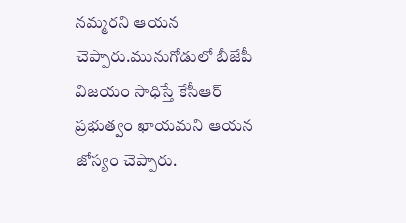నమ్మరని ఆయన చెప్పారు.మునుగోడులో బీజేపీ విజయం సాధిస్తే కేసీఆర్ ప్రభుత్వం ఖాయమని ఆయన జోస్యం చెప్పారు.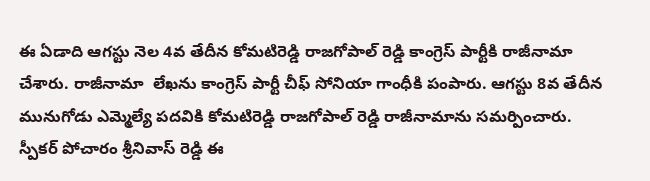ఈ ఏడాది ఆగస్టు నెల 4వ తేదీన కోమటిరెడ్డి రాజగోపాల్ రెడ్డి కాంగ్రెస్ పార్టీకి రాజీనామా చేశారు. రాజీనామా  లేఖను కాంగ్రెస్ పార్టీ చీఫ్ సోనియా గాంధీకి పంపారు. ఆగస్టు 8వ తేదీన మునుగోడు ఎమ్మెల్యే పదవికి కోమటిరెడ్డి రాజగోపాల్ రెడ్డి రాజీనామాను సమర్పించారు. స్పీకర్ పోచారం శ్రీనివాస్ రెడ్డి ఈ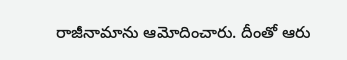రాజీనామాను ఆమోదించారు. దీంతో ఆరు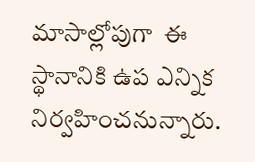మాసాల్లోపుగా  ఈ స్థానానికి ఉప ఎన్నిక నిర్వహించనున్నారు.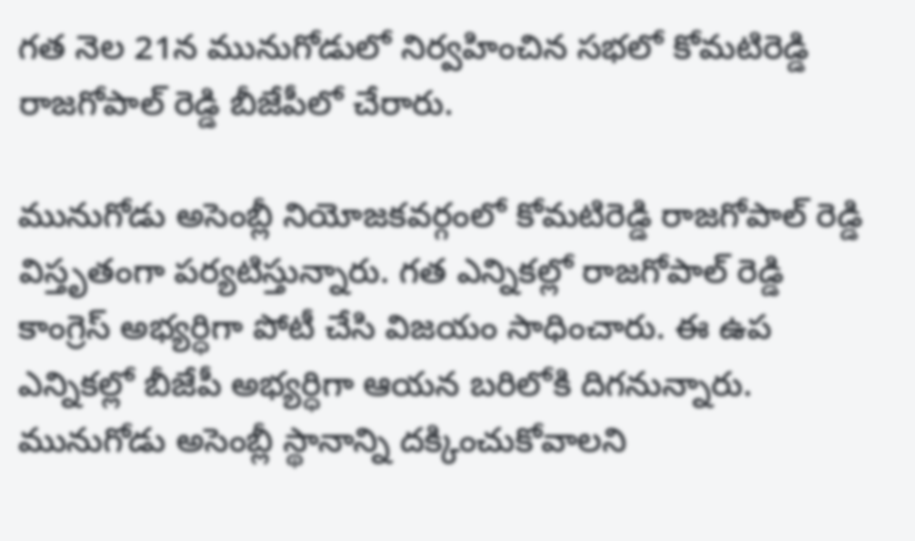గత నెల 21న మునుగోడులో నిర్వహించిన సభలో కోమటిరెడ్డి రాజగోపాల్ రెడ్డి బీజేపీలో చేరారు.

మునుగోడు అసెంబ్లీ నియోజకవర్గంలో కోమటిరెడ్డి రాజగోపాల్ రెడ్డి విస్తృతంగా పర్యటిస్తున్నారు. గత ఎన్నికల్లో రాజగోపాల్ రెడ్డి కాంగ్రెస్ అభ్యర్ధిగా పోటీ చేసి విజయం సాధించారు. ఈ ఉప ఎన్నికల్లో బీజేపీ అభ్యర్ధిగా ఆయన బరిలోకి దిగనున్నారు. మునుగోడు అసెంబ్లీ స్థానాన్ని దక్కించుకోవాలని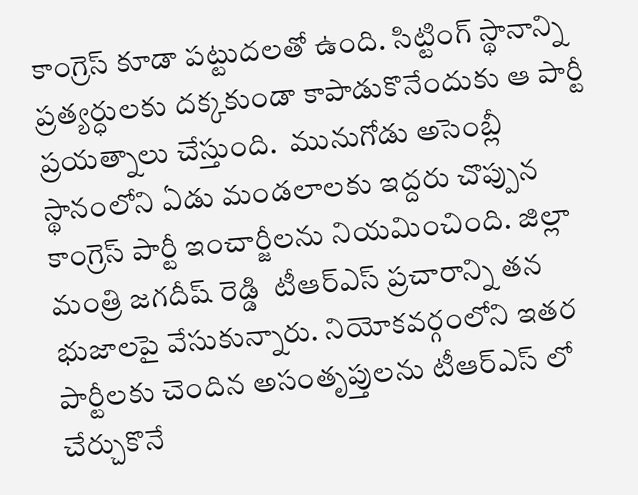కాంగ్రెస్ కూడా పట్టుదలతో ఉంది. సిట్టింగ్ స్థానాన్ని ప్రత్యర్ధులకు దక్కకుండా కాపాడుకొనేందుకు ఆ పార్టీ ప్రయత్నాలు చేస్తుంది.  మునుగోడు అసెంబ్లీ స్థానంలోని ఏడు మండలాలకు ఇద్దరు చొప్పున కాంగ్రెస్ పార్టీ ఇంచార్జీలను నియమించింది. జిల్లా మంత్రి జగదీష్ రెడ్డి  టీఆర్ఎస్ ప్రచారాన్ని తన భుజాలపై వేసుకున్నారు. నియోకవర్గంలోని ఇతర పార్టీలకు చెందిన అసంతృప్తులను టీఆర్ఎస్ లో చేర్చుకొనే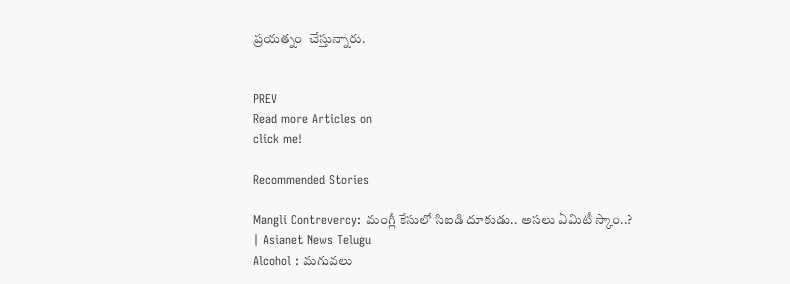ప్రయత్నం  చేస్తున్నారు.


PREV
Read more Articles on
click me!

Recommended Stories

Mangli Contrevercy: మంగ్లీ కేసులో సిఐడి దూకుడు.. అసలు ఏమిటీ స్కాం..? | Asianet News Telugu
Alcohol : మగువలు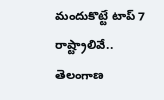మందుకొట్టే టాప్ 7 రాష్ట్రాలివే.. తెలంగాణ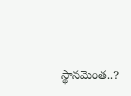స్థానమెంత..?